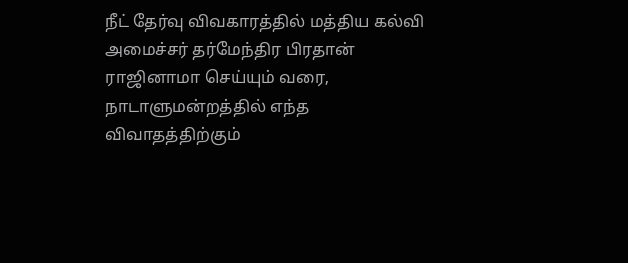நீட் தேர்வு விவகாரத்தில் மத்திய கல்வி அமைச்சர் தர்மேந்திர பிரதான் ராஜினாமா செய்யும் வரை, நாடாளுமன்றத்தில் எந்த விவாதத்திற்கும்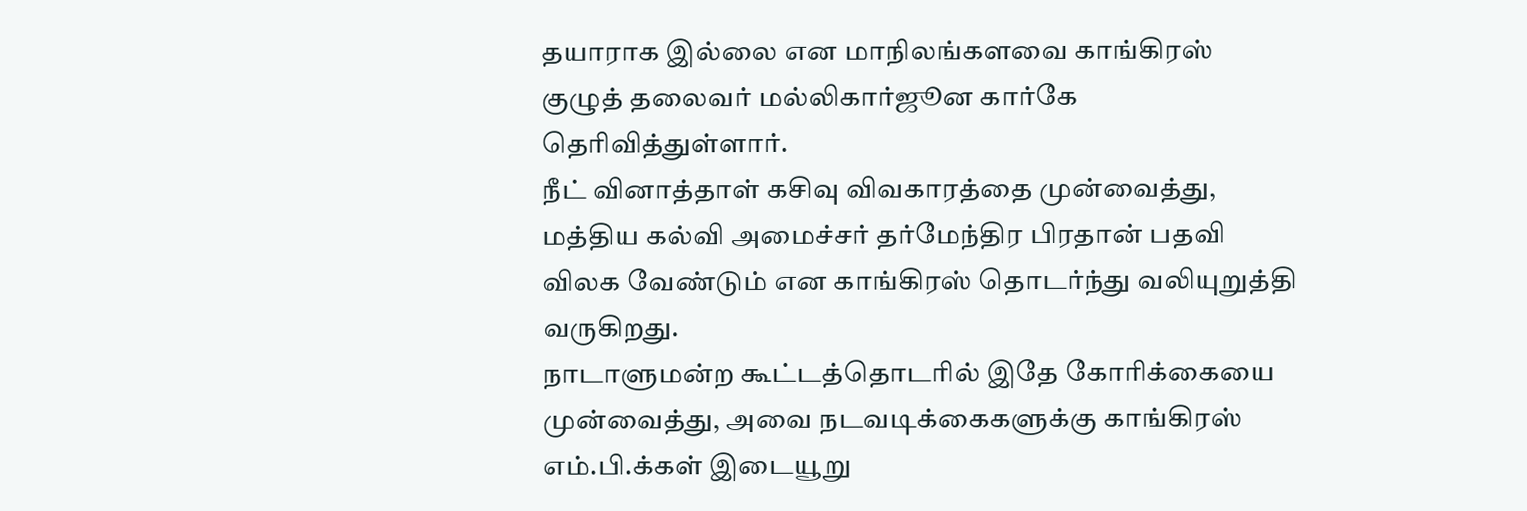தயாராக இல்லை என மாநிலங்களவை காங்கிரஸ் குழுத் தலைவர் மல்லிகார்ஜூன கார்கே தெரிவித்துள்ளார்.
நீட் வினாத்தாள் கசிவு விவகாரத்தை முன்வைத்து, மத்திய கல்வி அமைச்சர் தர்மேந்திர பிரதான் பதவி விலக வேண்டும் என காங்கிரஸ் தொடர்ந்து வலியுறுத்தி வருகிறது.
நாடாளுமன்ற கூட்டத்தொடரில் இதே கோரிக்கையை முன்வைத்து, அவை நடவடிக்கைகளுக்கு காங்கிரஸ் எம்.பி.க்கள் இடையூறு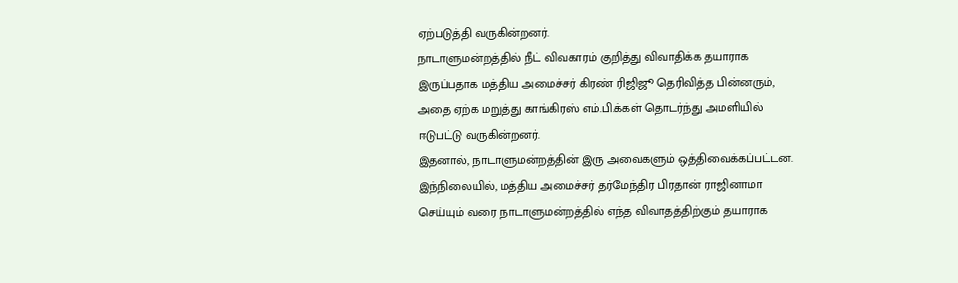ஏற்படுத்தி வருகின்றனர்.
நாடாளுமன்றத்தில் நீட் விவகாரம் குறித்து விவாதிக்க தயாராக இருப்பதாக மத்திய அமைச்சர் கிரண் ரிஜிஜூ தெரிவித்த பின்னரும், அதை ஏற்க மறுத்து காங்கிரஸ் எம்.பி.க்கள் தொடர்ந்து அமளியில் ஈடுபட்டு வருகின்றனர்.
இதனால், நாடாளுமன்றத்தின் இரு அவைகளும் ஒத்திவைக்கப்பட்டன.
இந்நிலையில், மத்திய அமைச்சர் தர்மேந்திர பிரதான் ராஜினாமா செய்யும் வரை நாடாளுமன்றத்தில் எந்த விவாதத்திற்கும் தயாராக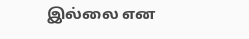இல்லை என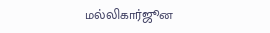மல்லிகார்ஜூன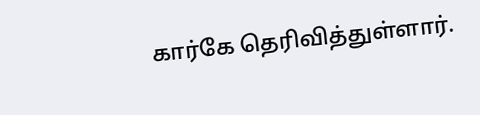கார்கே தெரிவித்துள்ளார்.